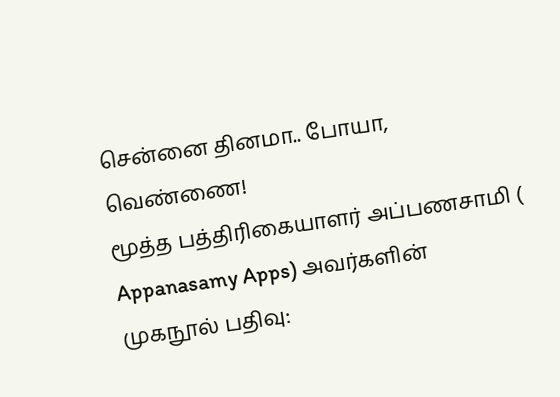சென்னை தினமா.. போயா, வெண்ணை!
மூத்த பத்திரிகையாளர் அப்பணசாமி ( Appanasamy Apps) அவர்களின் முகநூல் பதிவு: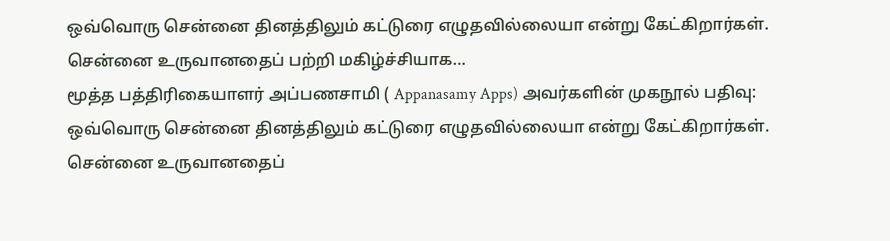ஒவ்வொரு சென்னை தினத்திலும் கட்டுரை எழுதவில்லையா என்று கேட்கிறார்கள். சென்னை உருவானதைப் பற்றி மகிழ்ச்சியாக…
மூத்த பத்திரிகையாளர் அப்பணசாமி ( Appanasamy Apps) அவர்களின் முகநூல் பதிவு: ஒவ்வொரு சென்னை தினத்திலும் கட்டுரை எழுதவில்லையா என்று கேட்கிறார்கள். சென்னை உருவானதைப்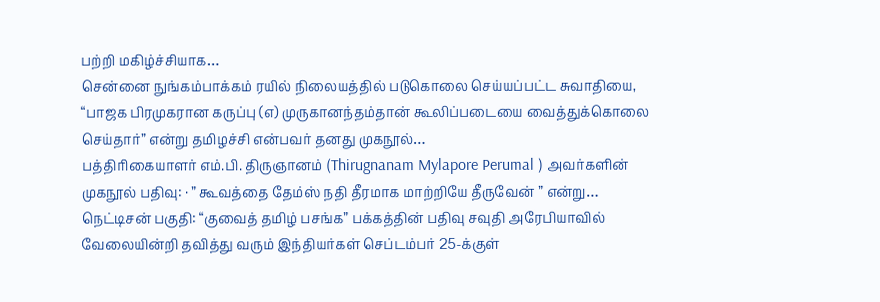பற்றி மகிழ்ச்சியாக…
சென்னை நுங்கம்பாக்கம் ரயில் நிலையத்தில் படுகொலை செய்யப்பட்ட சுவாதியை, “பாஜக பிரமுகரான கருப்பு (எ) முருகானந்தம்தான் கூலிப்படையை வைத்துக்கொலை செய்தார்” என்று தமிழச்சி என்பவர் தனது முகநூல்…
பத்திரிகையாளர் எம்.பி. திருஞானம் (Thirugnanam Mylapore Perumal ) அவர்களின் முகநூல் பதிவு: · ” கூவத்தை தேம்ஸ் நதி தீரமாக மாற்றியே தீருவேன் ” என்று…
நெட்டிசன் பகுதி: “குவைத் தமிழ் பசங்க” பக்கத்தின் பதிவு சவுதி அரேபியாவில் வேலையின்றி தவித்து வரும் இந்தியர்கள் செப்டம்பர் 25-க்குள்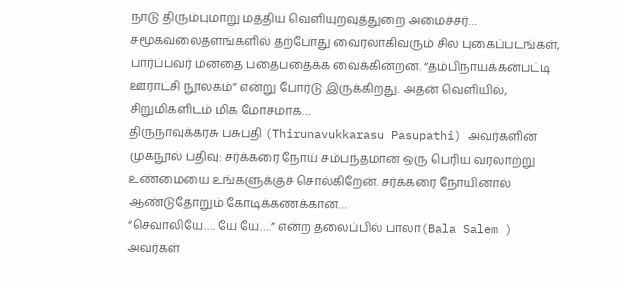நாடு திரும்புமாறு மத்திய வெளியுறவுத்துறை அமைச்சர்…
சமூகவலைதளங்களில் தற்போது வைரலாகிவரும் சில புகைப்படங்கள், பார்ப்பவர் மனதை பதைபதைக்க வைக்கின்றன. “தம்பிநாயக்கன்பட்டி ஊராட்சி நூலகம்” என்று போர்டு இருக்கிறது. அதன் வெளியில், சிறுமிகளிடம் மிக மோசமாக…
திருநாவுக்கரசு பசுபதி (Thirunavukkarasu Pasupathi) அவர்களின் முகநூல் பதிவு: சர்க்கரை நோய் சம்பந்தமான ஒரு பெரிய வரலாற்று உண்மையை உங்களுக்குச் சொல்கிறேன். சர்க்கரை நோயினால் ஆண்டுதோறும் கோடிக்கணக்கான…
“செவாலியே…. யே யே….” என்ற தலைப்பில் பாலா(Bala Salem ) அவர்கள்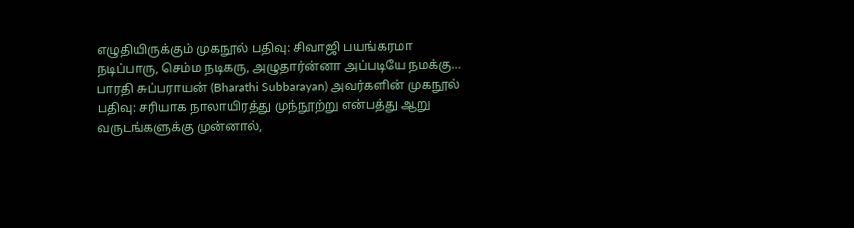எழுதியிருக்கும் முகநூல் பதிவு: சிவாஜி பயங்கரமா நடிப்பாரு, செம்ம நடிகரு, அழுதார்ன்னா அப்படியே நமக்கு…
பாரதி சுப்பராயன் (Bharathi Subbarayan) அவர்களின் முகநூல் பதிவு: சரியாக நாலாயிரத்து முந்நூற்று என்பத்து ஆறு வருடங்களுக்கு முன்னால்,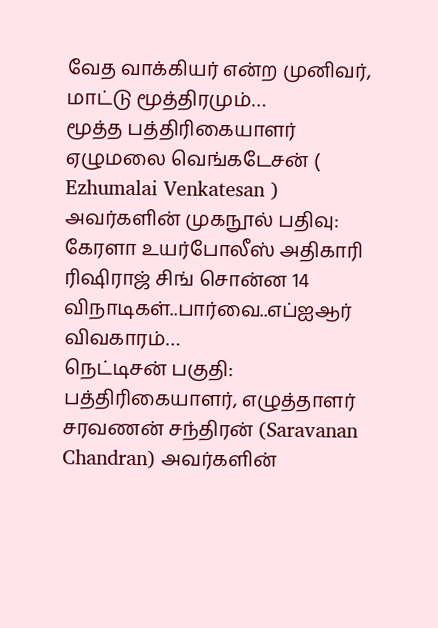வேத வாக்கியர் என்ற முனிவர், மாட்டு மூத்திரமும்…
மூத்த பத்திரிகையாளர் ஏழுமலை வெங்கடேசன் ( Ezhumalai Venkatesan ) அவர்களின் முகநூல் பதிவு: கேரளா உயர்போலீஸ் அதிகாரி ரிஷிராஜ் சிங் சொன்ன 14 விநாடிகள்..பார்வை..எப்ஐஆர் விவகாரம்…
நெட்டிசன் பகுதி: பத்திரிகையாளர், எழுத்தாளர் சரவணன் சந்திரன் (Saravanan Chandran) அவர்களின்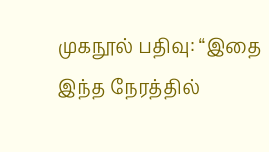முகநூல் பதிவு: “இதை இந்த நேரத்தில்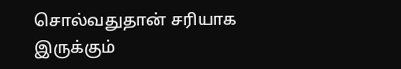சொல்வதுதான் சரியாக இருக்கும்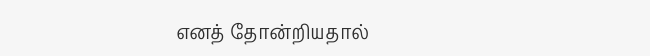எனத் தோன்றியதால்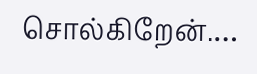சொல்கிறேன்.…